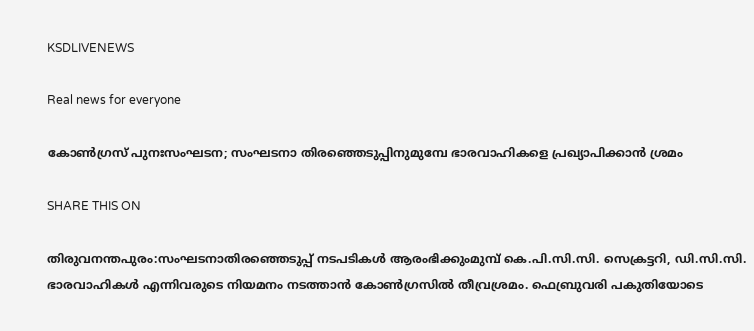KSDLIVENEWS

Real news for everyone

കോൺഗ്രസ് പുനഃസംഘടന; സംഘടനാ തിരഞ്ഞെടുപ്പിനുമുമ്പേ ഭാരവാഹികളെ പ്രഖ്യാപിക്കാൻ ശ്രമം

SHARE THIS ON

തിരുവനന്തപുരം:സംഘടനാതിരഞ്ഞെടുപ്പ് നടപടികൾ ആരംഭിക്കുംമുമ്പ് കെ.പി.സി.സി. സെക്രട്ടറി, ഡി.സി.സി. ഭാരവാഹികൾ എന്നിവരുടെ നിയമനം നടത്താൻ കോൺഗ്രസിൽ തീവ്രശ്രമം. ഫെബ്രുവരി പകുതിയോടെ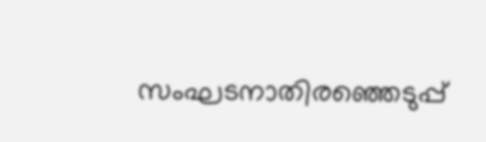സംഘടനാതിരഞ്ഞെടുപ്പ്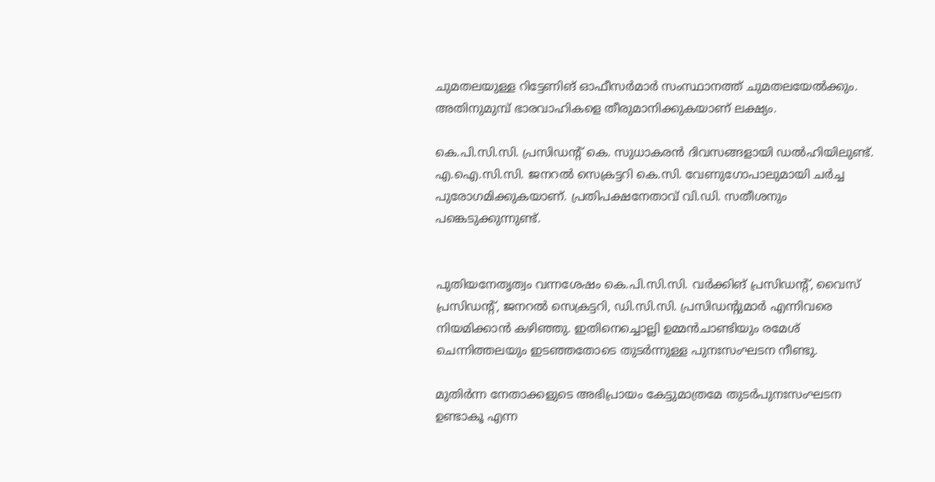ചുമതലയുള്ള റിട്ടേണിങ് ഓഫീസർമാർ സംസ്ഥാനത്ത് ചുമതലയേൽക്കും. അതിനുമുമ്പ് ഭാരവാഹികളെ തീരുമാനിക്കുകയാണ് ലക്ഷ്യം.

കെ.പി.സി.സി. പ്രസിഡന്റ് കെ. സുധാകരൻ ദിവസങ്ങളായി ഡൽഹിയിലുണ്ട്. എ.ഐ.സി.സി. ജനറൽ സെക്രട്ടറി കെ.സി. വേണുഗോപാലുമായി ചർച്ച പുരോഗമിക്കുകയാണ്. പ്രതിപക്ഷനേതാവ് വി.ഡി. സതീശനും പങ്കെടുക്കുന്നുണ്ട്.


പുതിയനേതൃത്വം വന്നശേഷം കെ.പി.സി.സി. വർക്കിങ് പ്രസിഡന്റ്, വൈസ് പ്രസിഡന്റ്, ജനറൽ സെക്രട്ടറി, ഡി.സി.സി. പ്രസിഡന്റുമാർ എന്നിവരെ നിയമിക്കാൻ കഴിഞ്ഞു. ഇതിനെച്ചൊല്ലി ഉമ്മൻചാണ്ടിയും രമേശ് ചെന്നിത്തലയും ഇടഞ്ഞതോടെ തുടർന്നുള്ള പുനഃസംഘടന നീണ്ടു.

മുതിർന്ന നേതാക്കളുടെ അഭിപ്രായം കേട്ടുമാത്രമേ തുടർപുനഃസംഘടന ഉണ്ടാകൂ എന്ന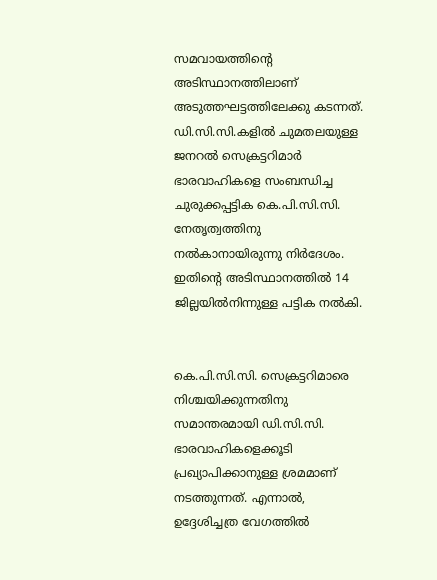സമവായത്തിന്റെ അടിസ്ഥാനത്തിലാണ് അടുത്തഘട്ടത്തിലേക്കു കടന്നത്. ഡി.സി.സി.കളിൽ ചുമതലയുള്ള ജനറൽ സെക്രട്ടറിമാർ ഭാരവാഹികളെ സംബന്ധിച്ച ചുരുക്കപ്പട്ടിക കെ.പി.സി.സി. നേതൃത്വത്തിനു നൽകാനായിരുന്നു നിർദേശം. ഇതിന്റെ അടിസ്ഥാനത്തിൽ 14 ജില്ലയിൽനിന്നുള്ള പട്ടിക നൽകി.


കെ.പി.സി.സി. സെക്രട്ടറിമാരെ നിശ്ചയിക്കുന്നതിനു സമാന്തരമായി ഡി.സി.സി. ഭാരവാഹികളെക്കൂടി പ്രഖ്യാപിക്കാനുള്ള ശ്രമമാണ് നടത്തുന്നത്. എന്നാൽ, ഉദ്ദേശിച്ചത്ര വേഗത്തിൽ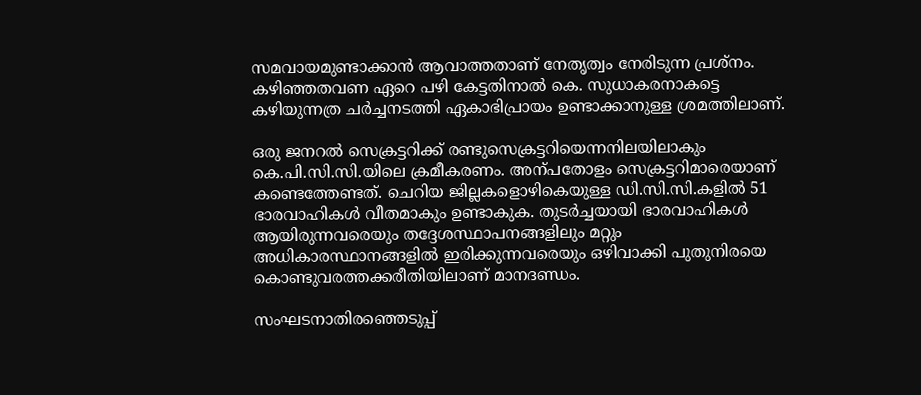സമവായമുണ്ടാക്കാൻ ആവാത്തതാണ് നേതൃത്വം നേരിടുന്ന പ്രശ്നം. കഴിഞ്ഞതവണ ഏറെ പഴി കേട്ടതിനാൽ കെ. സുധാകരനാകട്ടെ കഴിയുന്നത്ര ചർച്ചനടത്തി ഏകാഭിപ്രായം ഉണ്ടാക്കാനുള്ള ശ്രമത്തിലാണ്.

ഒരു ജനറൽ സെക്രട്ടറിക്ക് രണ്ടുസെക്രട്ടറിയെന്നനിലയിലാകും കെ.പി.സി.സി.യിലെ ക്രമീകരണം. അന്പതോളം സെക്രട്ടറിമാരെയാണ് കണ്ടെത്തേണ്ടത്. ചെറിയ ജില്ലകളൊഴികെയുള്ള ഡി.സി.സി.കളിൽ 51 ഭാരവാഹികൾ വീതമാകും ഉണ്ടാകുക. തുടർച്ചയായി ഭാരവാഹികൾ ആയിരുന്നവരെയും തദ്ദേശസ്ഥാപനങ്ങളിലും മറ്റും അധികാരസ്ഥാനങ്ങളിൽ ഇരിക്കുന്നവരെയും ഒഴിവാക്കി പുതുനിരയെ കൊണ്ടുവരത്തക്കരീതിയിലാണ് മാനദണ്ഡം.

സംഘടനാതിരഞ്ഞെടുപ്പ്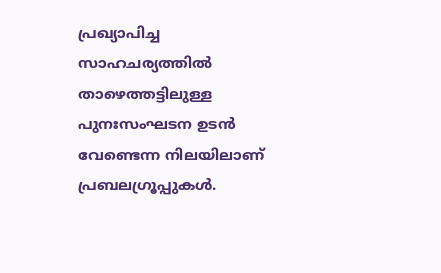പ്രഖ്യാപിച്ച സാഹചര്യത്തിൽ താഴെത്തട്ടിലുള്ള പുനഃസംഘടന ഉടൻ വേണ്ടെന്ന നിലയിലാണ് പ്രബലഗ്രൂപ്പുകൾ.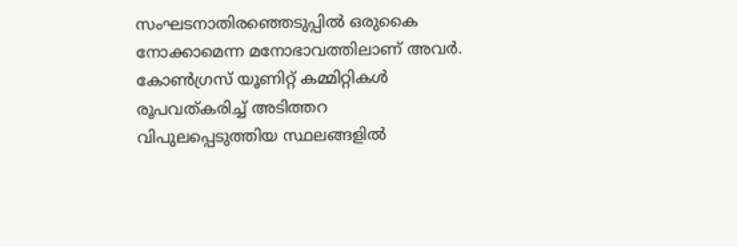സംഘടനാതിരഞ്ഞെടുപ്പിൽ ഒരുകൈ നോക്കാമെന്ന മനോഭാവത്തിലാണ് അവർ. കോൺഗ്രസ് യൂണിറ്റ് കമ്മിറ്റികൾ രൂപവത്കരിച്ച് അടിത്തറ വിപുലപ്പെടുത്തിയ സ്ഥലങ്ങളിൽ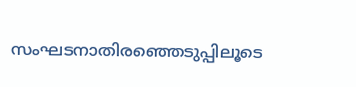സംഘടനാതിരഞ്ഞെടുപ്പിലൂടെ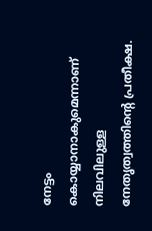നേട്ടം കൊയ്യാനാകുമെന്നാണ് നിലവിലുള്ള നേതൃത്വത്തിന്റെ പ്രതീക്ഷ.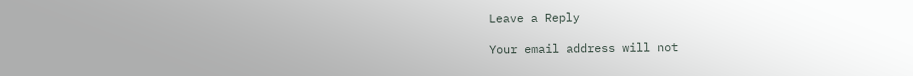Leave a Reply

Your email address will not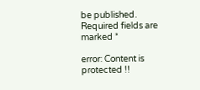be published. Required fields are marked *

error: Content is protected !!